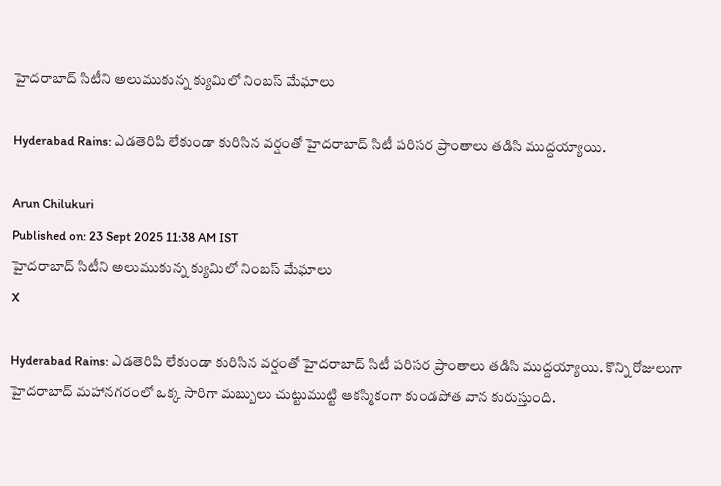హైదరాబాద్ సిటీని అలుముకున్న క్యుమిలో నింబస్ మేఘాలు

Hyderabad Rains: ఎడతెరిపి లేకుండా కురిసిన వర్షంతో హైదరాబాద్ సిటీ పరిసర ప్రాంతాలు తడిసి ముద్దయ్యాయి.

Arun Chilukuri
Published on: 23 Sept 2025 11:38 AM IST
హైదరాబాద్ సిటీని అలుముకున్న క్యుమిలో నింబస్ మేఘాలు
X

Hyderabad Rains: ఎడతెరిపి లేకుండా కురిసిన వర్షంతో హైదరాబాద్ సిటీ పరిసర ప్రాంతాలు తడిసి ముద్దయ్యాయి. కొన్ని రోజులుగా హైదరాబాద్ మహానగరంలో ఒక్క సారిగా మబ్బులు చుట్టుముట్టి ఆకస్మికంగా కుండపోత వాన కురుస్తుంది.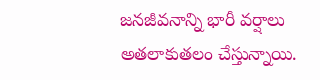జనజీవనాన్ని భారీ వర్షాలు అతలాకుతలం చేస్తున్నాయి.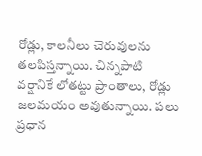రోడ్లు, కాలనీలు చెరువులను తలపిస్తన్నాయి. చిన్నపాటి వర్షానికే లోతట్టు ప్రాంతాలు, రోడ్లు జలమయం అవుతున్నాయి. పలు ప్రధాన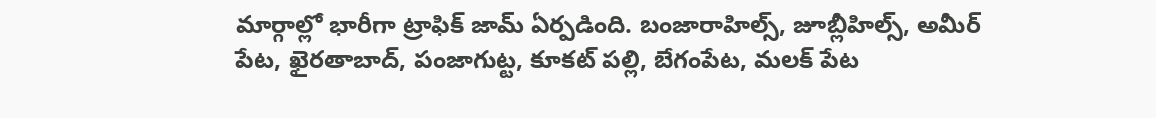మార్గాల్లో భారీగా ట్రాఫిక్ జామ్ ఏర్పడింది. బంజారాహిల్స్, జూబ్లీహిల్స్, అమీర్ పేట, ఖైరతాబాద్, పంజాగుట్ట, కూకట్ పల్లి, బేగంపేట, మలక్ పేట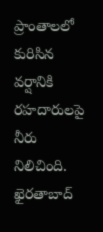ప్రాంతాలలో కురిసిన వర్షానికి రహదారులపై నీరు నిలిచింది. ఖైరతాబాద్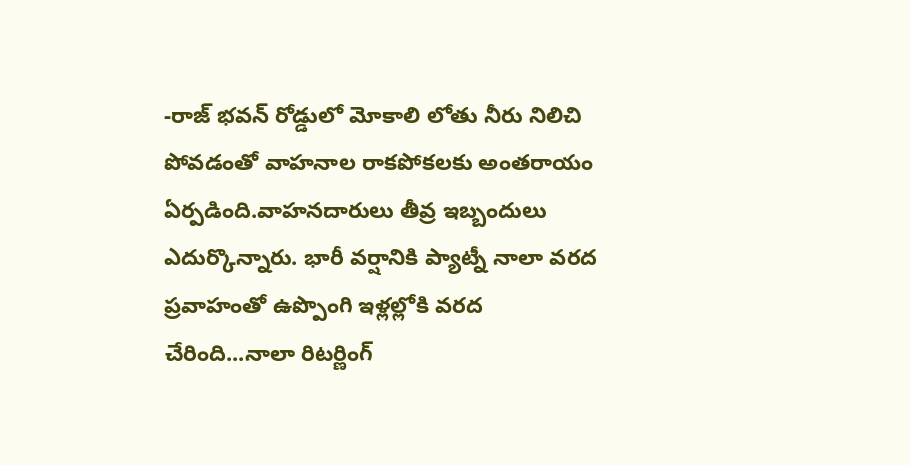-రాజ్ భవన్ రోడ్డులో మోకాలి లోతు నీరు నిలిచి పోవడంతో వాహనాల రాకపోకలకు అంతరాయం ఏర్పడింది.వాహనదారులు తీవ్ర ఇబ్బందులు ఎదుర్కొన్నారు. భారీ వర్షానికి ప్యాట్నీ నాలా వరద ప్రవాహంతో ఉప్పొంగి ఇళ్లల్లోకి వరద చేరింది...నాలా రిటర్ణింగ్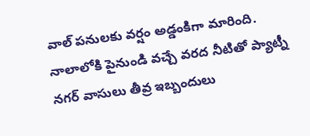వాల్ పనులకు వర్షం అడ్డంకిగా మారింది. నాలాలోకి పైనుండి వచ్చే వరద నీటితో ప్యాట్నీ నగర్ వాసులు తీవ్ర ఇబ్బందులు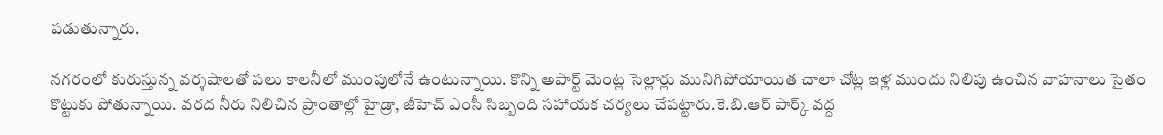పడుతున్నారు.

నగరంలో కురుస్తున్న వర్శషాలతో పలు కాలనీలో ముంపులోనే ఉంటున్నాయి. కొన్ని అపార్ట్ మెంట్ల సెల్లార్లు మునిగిపోయాయిత చాలా చోట్ల ఇళ్ల ముందు నిలిపు ఉంచిన వాహనాలు సైతం కొట్టుకు పోతున్నాయి. వరద నీరు నిలిచిన ప్రాంతాల్లో హైడ్రా, జీహెచ్ ఎంసీ సిబ్బంది సహాయక చర్యలు చేపట్టారు.కె.బి.ఆర్ పార్క్ వద్ద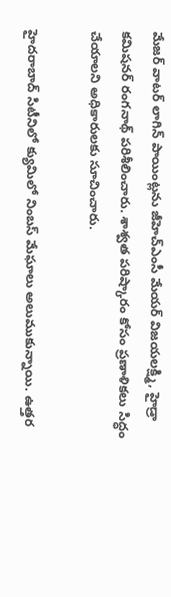మేజర్ వాటర్ లాగిన్ పాయింట్లను జీహెచ్ఎంసీ మేయర్ విజయలక్ష్మి, హైడ్రా కమిషనర్ రంగనాథ్ పరిశీలించారు. శాశ్వత పరిష్కారం కోసం ప్రణాళికలు సిద్ధం చేయాలని అధికారులకు సూచించారు.

హైదరాబాద్ సిటీనిలో క్యుమిలో నింబస్ మేఘాలు అలుముకున్నాయి. ఉత్తర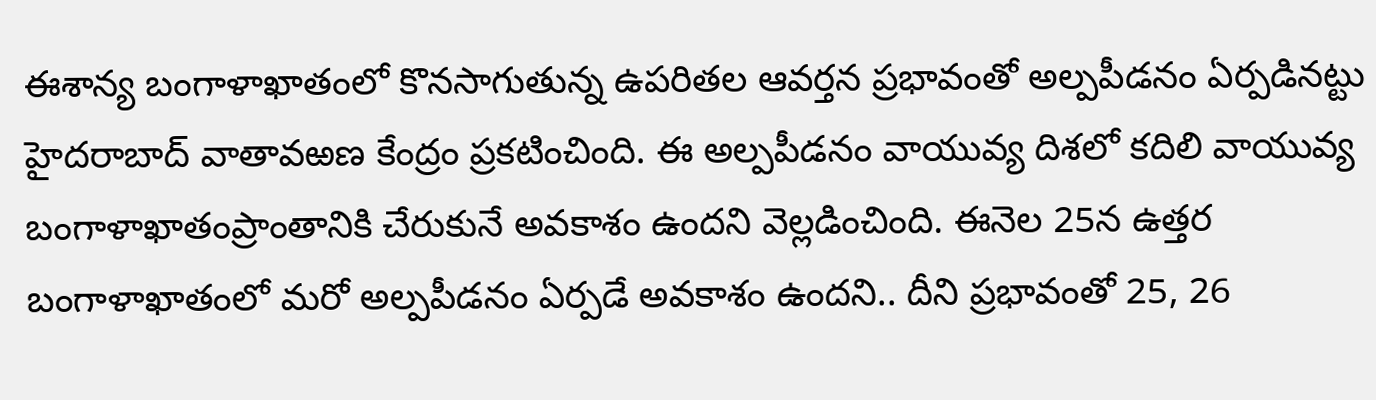ఈశాన్య బంగాళాఖాతంలో కొనసాగుతున్న ఉపరితల ఆవర్తన ప్రభావంతో అల్పపీడనం ఏర్పడినట్టు హైదరాబాద్ వాతావఱణ కేంద్రం ప్రకటించింది. ఈ అల్పపీడనం వాయువ్య దిశలో కదిలి వాయువ్య బంగాళాఖాతంప్రాంతానికి చేరుకునే అవకాశం ఉందని వెల్లడించింది. ఈనెల 25న ఉత్తర బంగాళాఖాతంలో మరో అల్పపీడనం ఏర్పడే అవకాశం ఉందని.. దీని ప్రభావంతో 25, 26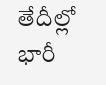తేదీల్లో భారీ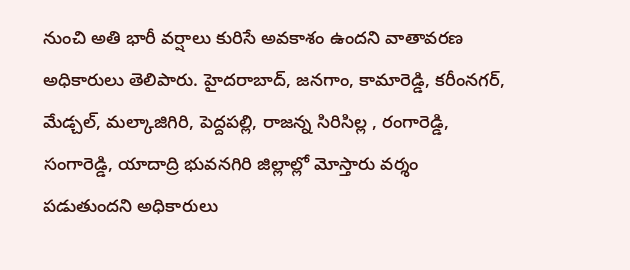నుంచి అతి భారీ వర్షాలు కురిసే అవకాశం ఉందని వాతావరణ అధికారులు తెలిపారు. హైదరాబాద్, జనగాం, కామారెడ్డి, కరీంనగర్, మేడ్చల్, మల్కాజిగిరి, పెద్దపల్లి, రాజన్న సిరిసిల్ల , రంగారెడ్డి, సంగారెడ్డి, యాదాద్రి భువనగిరి జిల్లాల్లో మోస్తారు వర్శం పడుతుందని అధికారులు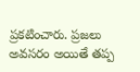ప్రకటించారు. ప్రజలు అవసరం అయితే తప్ప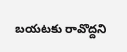బయటకు రావొద్దని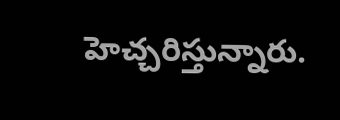హెచ్చరిస్తున్నారు.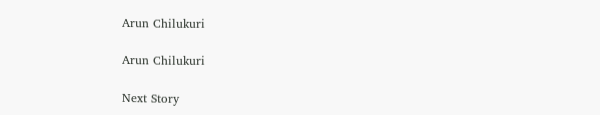Arun Chilukuri

Arun Chilukuri

Next Story